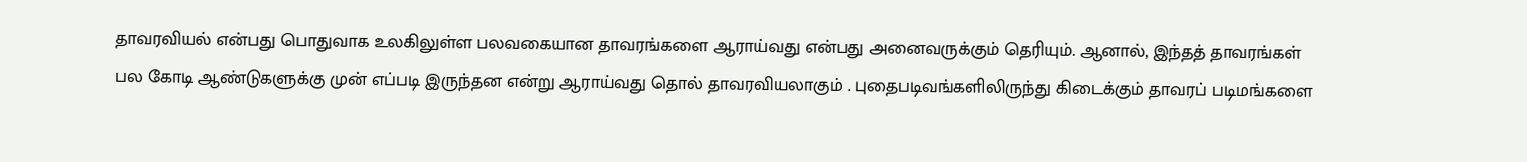தாவரவியல் என்பது பொதுவாக உலகிலுள்ள பலவகையான தாவரங்களை ஆராய்வது என்பது அனைவருக்கும் தெரியும். ஆனால், இந்தத் தாவரங்கள் பல கோடி ஆண்டுகளுக்கு முன் எப்படி இருந்தன என்று ஆராய்வது தொல் தாவரவியலாகும் . புதைபடிவங்களிலிருந்து கிடைக்கும் தாவரப் படிமங்களை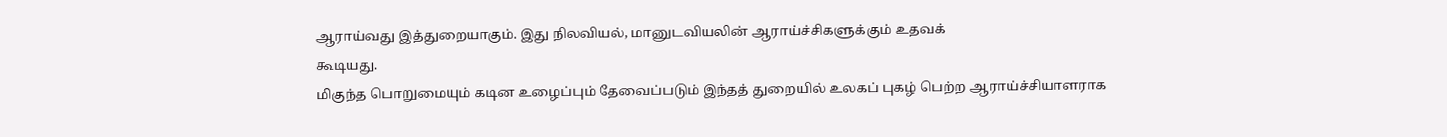ஆராய்வது இத்துறையாகும். இது நிலவியல், மானுடவியலின் ஆராய்ச்சிகளுக்கும் உதவக்
கூடியது.
மிகுந்த பொறுமையும் கடின உழைப்பும் தேவைப்படும் இந்தத் துறையில் உலகப் புகழ் பெற்ற ஆராய்ச்சியாளராக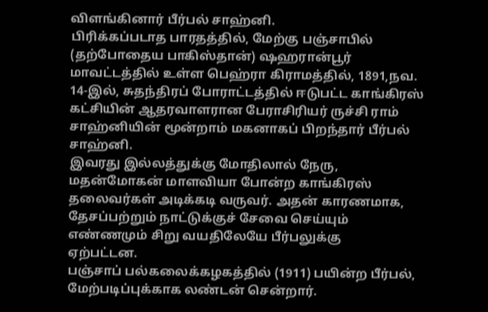விளங்கினார் பீர்பல் சாஹ்னி.
பிரிக்கப்படாத பாரதத்தில், மேற்கு பஞ்சாபில் (தற்போதைய பாகிஸ்தான்) ஷஹரான்பூர் மாவட்டத்தில் உள்ள பெஹ்ரா கிராமத்தில், 1891,நவ. 14-இல், சுதந்திரப் போராட்டத்தில் ஈடுபட்ட காங்கிரஸ் கட்சியின் ஆதரவாளரான பேராசிரியர் ருச்சி ராம் சாஹ்னியின் மூன்றாம் மகனாகப் பிறந்தார் பீர்பல் சாஹ்னி.
இவரது இல்லத்துக்கு மோதிலால் நேரு, மதன்மோகன் மாளவியா போன்ற காங்கிரஸ் தலைவர்கள் அடிக்கடி வருவர். அதன் காரணமாக, தேசப்பற்றும் நாட்டுக்குச் சேவை செய்யும் எண்ணமும் சிறு வயதிலேயே பீர்பலுக்கு
ஏற்பட்டன.
பஞ்சாப் பல்கலைக்கழகத்தில் (1911) பயின்ற பீர்பல், மேற்படிப்புக்காக லண்டன் சென்றார்.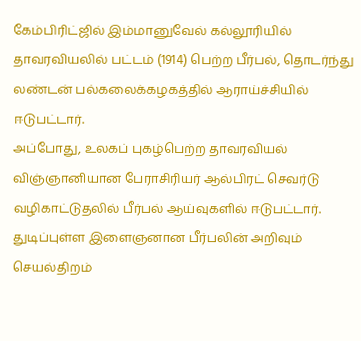கேம்பிரிட்ஜில் இம்மானுவேல் கல்லூரியில் தாவரவியலில் பட்டம் (1914) பெற்ற பீர்பல், தொடர்ந்து லண்டன் பல்கலைக்கழகத்தில் ஆராய்ச்சியில் ஈடுபட்டார்.
அப்போது, உலகப் புகழ்பெற்ற தாவரவியல் விஞ்ஞானியான பேராசிரியர் ஆல்பிரட் செவர்டு வழிகாட்டுதலில் பீர்பல் ஆய்வுகளில் ஈடுபட்டார். துடிப்புள்ள இளைஞனான பீர்பலின் அறிவும் செயல்திறம்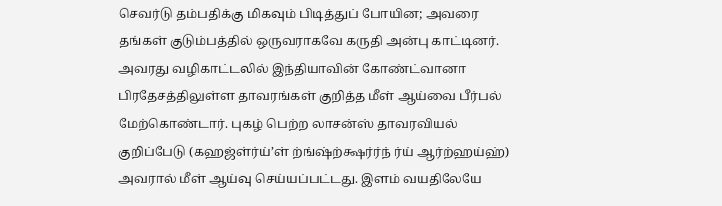செவர்டு தம்பதிக்கு மிகவும் பிடித்துப் போயின; அவரை தங்கள் குடும்பத்தில் ஒருவராகவே கருதி அன்பு காட்டினர்.
அவரது வழிகாட்டலில் இந்தியாவின் கோண்ட்வானா பிரதேசத்திலுள்ள தாவரங்கள் குறித்த மீள் ஆய்வை பீர்பல் மேற்கொண்டார். புகழ் பெற்ற லாசன்ஸ் தாவரவியல் குறிப்பேடு (கஹஜ்ள்ர்ய்’ள் ற்ங்ஷ்ற்க்ஷர்ர்ந் ர்ய் ஆர்ற்ஹய்ஹ்) அவரால் மீள் ஆய்வு செய்யப்பட்டது. இளம் வயதிலேயே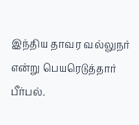இந்திய தாவர வல்லுநர் என்று பெயரெடுத்தார் பீர்பல்.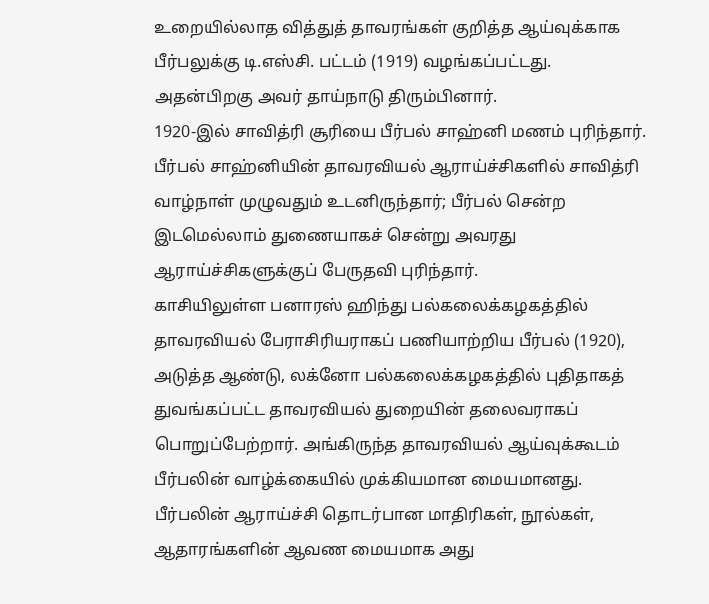உறையில்லாத வித்துத் தாவரங்கள் குறித்த ஆய்வுக்காக பீர்பலுக்கு டி.எஸ்சி. பட்டம் (1919) வழங்கப்பட்டது. அதன்பிறகு அவர் தாய்நாடு திரும்பினார்.
1920-இல் சாவித்ரி சூரியை பீர்பல் சாஹ்னி மணம் புரிந்தார். பீர்பல் சாஹ்னியின் தாவரவியல் ஆராய்ச்சிகளில் சாவித்ரி வாழ்நாள் முழுவதும் உடனிருந்தார்; பீர்பல் சென்ற இடமெல்லாம் துணையாகச் சென்று அவரது ஆராய்ச்சிகளுக்குப் பேருதவி புரிந்தார்.
காசியிலுள்ள பனாரஸ் ஹிந்து பல்கலைக்கழகத்தில் தாவரவியல் பேராசிரியராகப் பணியாற்றிய பீர்பல் (1920), அடுத்த ஆண்டு, லக்னோ பல்கலைக்கழகத்தில் புதிதாகத் துவங்கப்பட்ட தாவரவியல் துறையின் தலைவராகப் பொறுப்பேற்றார். அங்கிருந்த தாவரவியல் ஆய்வுக்கூடம் பீர்பலின் வாழ்க்கையில் முக்கியமான மையமானது. பீர்பலின் ஆராய்ச்சி தொடர்பான மாதிரிகள், நூல்கள், ஆதாரங்களின் ஆவண மையமாக அது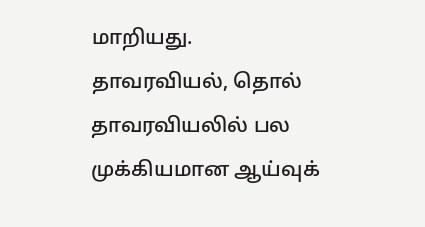மாறியது.
தாவரவியல், தொல் தாவரவியலில் பல முக்கியமான ஆய்வுக்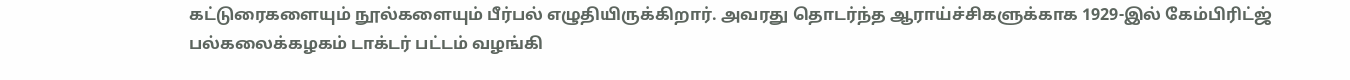கட்டுரைகளையும் நூல்களையும் பீர்பல் எழுதியிருக்கிறார். அவரது தொடர்ந்த ஆராய்ச்சிகளுக்காக 1929-இல் கேம்பிரிட்ஜ் பல்கலைக்கழகம் டாக்டர் பட்டம் வழங்கி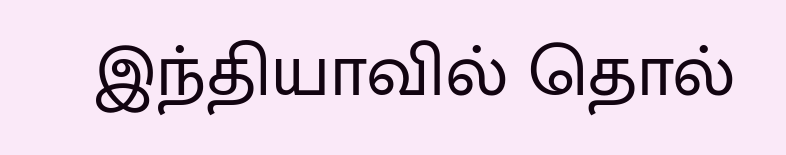இந்தியாவில் தொல்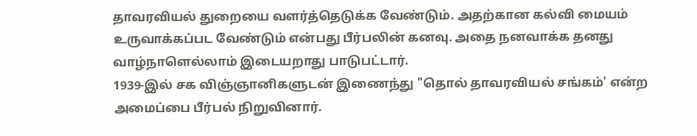தாவரவியல் துறையை வளர்த்தெடுக்க வேண்டும். அதற்கான கல்வி மையம் உருவாக்கப்பட வேண்டும் என்பது பீர்பலின் கனவு. அதை நனவாக்க தனது வாழ்நாளெல்லாம் இடையறாது பாடுபட்டார்.
1939-இல் சக விஞ்ஞானிகளுடன் இணைந்து "தொல் தாவரவியல் சங்கம்' என்ற அமைப்பை பீர்பல் நிறுவினார்.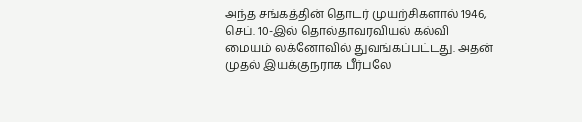அந்த சங்கத்தின் தொடர் முயற்சிகளால் 1946, செப். 10-இல் தொல்தாவரவியல் கல்வி மையம் லக்னோவில் துவங்கப்பட்டது. அதன் முதல் இயக்குநராக பீர்பலே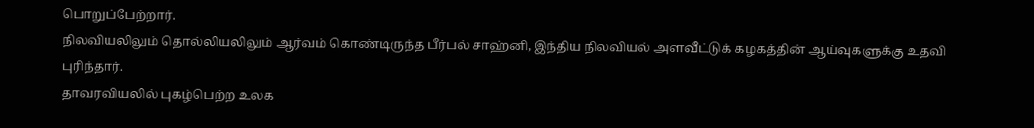பொறுப்பேற்றார்.
நிலவியலிலும் தொல்லியலிலும் ஆர்வம் கொண்டிருந்த பீர்பல் சாஹ்னி, இந்திய நிலவியல் அளவீட்டுக் கழகத்தின் ஆய்வுகளுக்கு உதவி புரிந்தார்.
தாவரவியலில் புகழ்பெற்ற உலக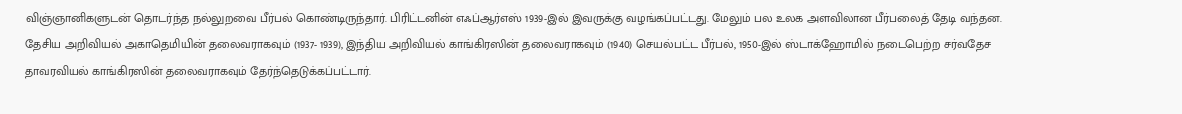விஞ்ஞானிகளுடன் தொடர்ந்த நல்லுறவை பீர்பல் கொண்டிருந்தார். பிரிட்டனின் எஃப்ஆர்எஸ் 1939-இல் இவருக்கு வழங்கப்பட்டது. மேலும் பல உலக அளவிலான பீர்பலைத் தேடி வந்தன.
தேசிய அறிவியல் அகாதெமியின் தலைவராகவும் (1937- 1939), இந்திய அறிவியல் காங்கிரஸின் தலைவராகவும் (1940) செயல்பட்ட பீர்பல், 1950-இல் ஸ்டாக்ஹோமில் நடைபெற்ற சர்வதேச தாவரவியல் காங்கிரஸின் தலைவராகவும் தேர்ந்தெடுக்கப்பட்டார்.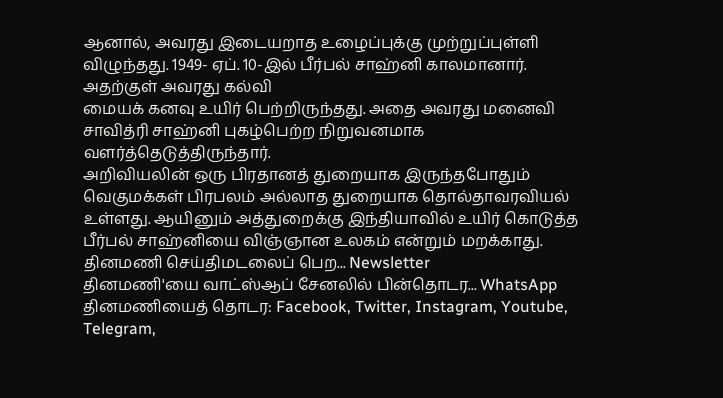ஆனால், அவரது இடையறாத உழைப்புக்கு முற்றுப்புள்ளி விழுந்தது. 1949- ஏப். 10-இல் பீர்பல் சாஹ்னி காலமானார். அதற்குள் அவரது கல்வி
மையக் கனவு உயிர் பெற்றிருந்தது. அதை அவரது மனைவி சாவித்ரி சாஹ்னி புகழ்பெற்ற நிறுவனமாக வளர்த்தெடுத்திருந்தார்.
அறிவியலின் ஒரு பிரதானத் துறையாக இருந்தபோதும் வெகுமக்கள் பிரபலம் அல்லாத துறையாக தொல்தாவரவியல் உள்ளது. ஆயினும் அத்துறைக்கு இந்தியாவில் உயிர் கொடுத்த பீர்பல் சாஹ்னியை விஞ்ஞான உலகம் என்றும் மறக்காது.
தினமணி செய்திமடலைப் பெற... Newsletter
தினமணி'யை வாட்ஸ்ஆப் சேனலில் பின்தொடர... WhatsApp
தினமணியைத் தொடர: Facebook, Twitter, Instagram, Youtube, Telegram,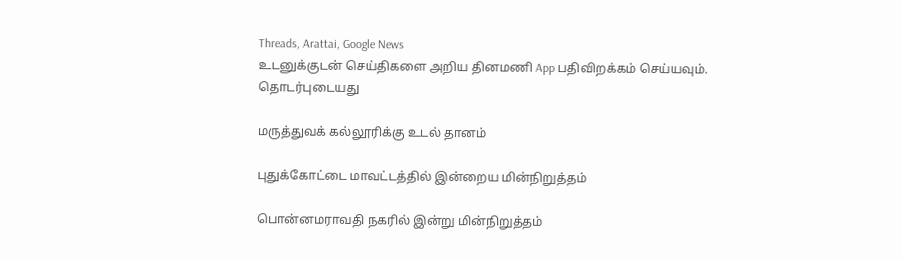Threads, Arattai, Google News
உடனுக்குடன் செய்திகளை அறிய தினமணி App பதிவிறக்கம் செய்யவும்.
தொடர்புடையது

மருத்துவக் கல்லூரிக்கு உடல் தானம்

புதுக்கோட்டை மாவட்டத்தில் இன்றைய மின்நிறுத்தம்

பொன்னமராவதி நகரில் இன்று மின்நிறுத்தம்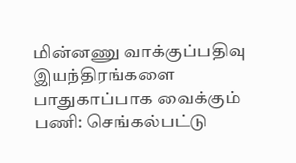மின்னணு வாக்குப்பதிவு இயந்திரங்களை பாதுகாப்பாக வைக்கும் பணி: செங்கல்பட்டு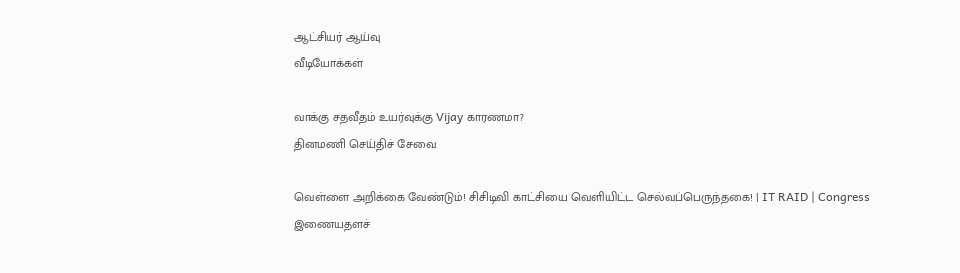ஆட்சியர் ஆய்வு
வீடியோக்கள்

வாக்கு சதவீதம் உயர்வுக்கு Vijay காரணமா?
தினமணி செய்திச் சேவை

வெள்ளை அறிக்கை வேண்டும்! சிசிடிவி காட்சியை வெளியிட்ட செல்வப்பெருந்தகை! | IT RAID | Congress
இணையதளச்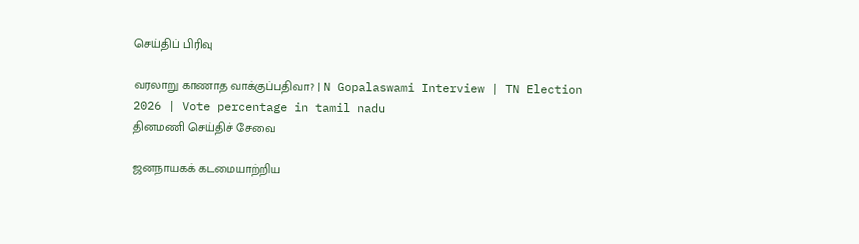செய்திப் பிரிவு

வரலாறு காணாத வாக்குப்பதிவா? | N Gopalaswami Interview | TN Election 2026 | Vote percentage in tamil nadu
தினமணி செய்திச் சேவை

ஜனநாயகக் கடமையாற்றிய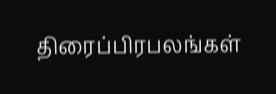திரைப்பிரபலங்கள்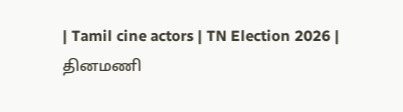| Tamil cine actors | TN Election 2026 |
தினமணி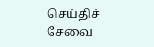செய்திச் சேவை